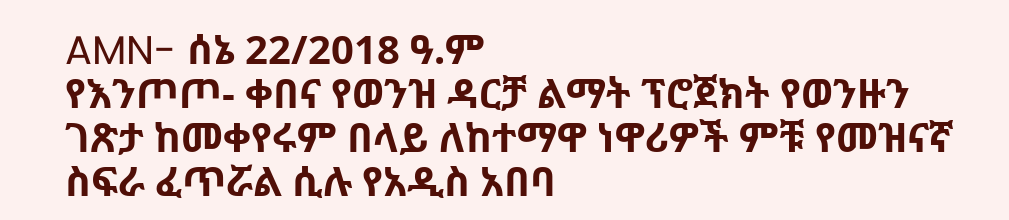AMN- ሰኔ 22/2018 ዓ.ም
የእንጦጦ- ቀበና የወንዝ ዳርቻ ልማት ፕሮጀክት የወንዙን ገጽታ ከመቀየሩም በላይ ለከተማዋ ነዋሪዎች ምቹ የመዝናኛ ስፍራ ፈጥሯል ሲሉ የአዲስ አበባ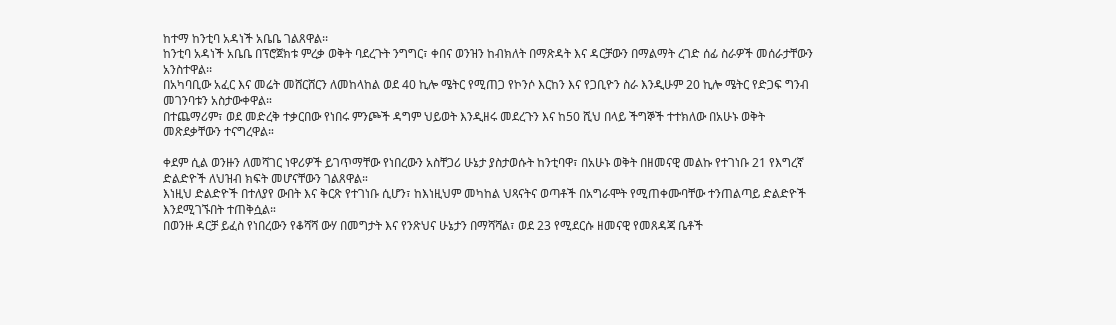ከተማ ከንቲባ አዳነች አቤቤ ገልጸዋል፡፡
ከንቲባ አዳነች አቤቤ በፕሮጀክቱ ምረቃ ወቅት ባደረጉት ንግግር፣ ቀበና ወንዝን ከብክለት በማጽዳት እና ዳርቻውን በማልማት ረገድ ሰፊ ስራዎች መሰራታቸውን አንስተዋል፡፡
በአካባቢው አፈር እና መሬት መሸርሸርን ለመከላከል ወደ 40 ኪሎ ሜትር የሚጠጋ የኮንሶ እርከን እና የጋቢዮን ስራ እንዲሁም 20 ኪሎ ሜትር የድጋፍ ግንብ መገንባቱን አስታውቀዋል።
በተጨማሪም፣ ወደ መድረቅ ተቃርበው የነበሩ ምንጮች ዳግም ህይወት እንዲዘሩ መደረጉን እና ከ50 ሺህ በላይ ችግኞች ተተክለው በአሁኑ ወቅት መጽደቃቸውን ተናግረዋል።

ቀደም ሲል ወንዙን ለመሻገር ነዋሪዎች ይገጥማቸው የነበረውን አስቸጋሪ ሁኔታ ያስታወሱት ከንቲባዋ፣ በአሁኑ ወቅት በዘመናዊ መልኩ የተገነቡ 21 የእግረኛ ድልድዮች ለህዝብ ክፍት መሆናቸውን ገልጸዋል።
እነዚህ ድልድዮች በተለያየ ውበት እና ቅርጽ የተገነቡ ሲሆን፣ ከእነዚህም መካከል ህጻናትና ወጣቶች በአግራሞት የሚጠቀሙባቸው ተንጠልጣይ ድልድዮች እንደሚገኙበት ተጠቅሷል።
በወንዙ ዳርቻ ይፈስ የነበረውን የቆሻሻ ውሃ በመግታት እና የንጽህና ሁኔታን በማሻሻል፣ ወደ 23 የሚደርሱ ዘመናዊ የመጸዳጃ ቤቶች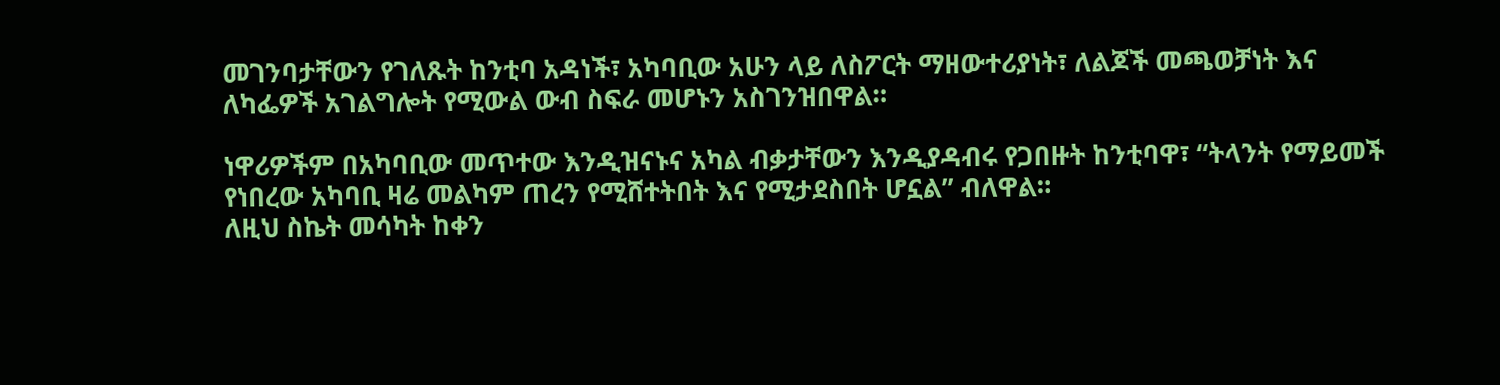መገንባታቸውን የገለጹት ከንቲባ አዳነች፣ አካባቢው አሁን ላይ ለስፖርት ማዘውተሪያነት፣ ለልጆች መጫወቻነት እና ለካፌዎች አገልግሎት የሚውል ውብ ስፍራ መሆኑን አስገንዝበዋል።

ነዋሪዎችም በአካባቢው መጥተው እንዲዝናኑና አካል ብቃታቸውን እንዲያዳብሩ የጋበዙት ከንቲባዋ፣ “ትላንት የማይመች የነበረው አካባቢ ዛሬ መልካም ጠረን የሚሸተትበት እና የሚታደስበት ሆኗል” ብለዋል።
ለዚህ ስኬት መሳካት ከቀን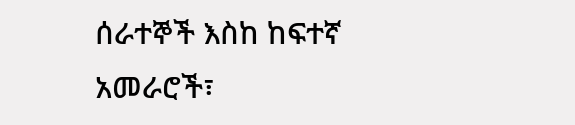ሰራተኞች እስከ ከፍተኛ አመራሮች፣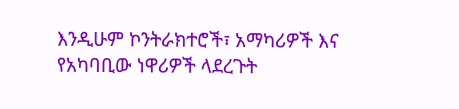እንዲሁም ኮንትራክተሮች፣ አማካሪዎች እና የአካባቢው ነዋሪዎች ላደረጉት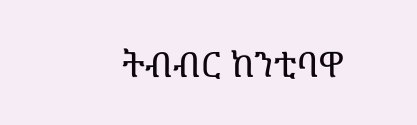ትብብር ከንቲባዋ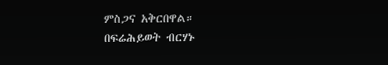ምስጋና አቅርበዋል።
በፍሬሕይወት ብርሃኑ